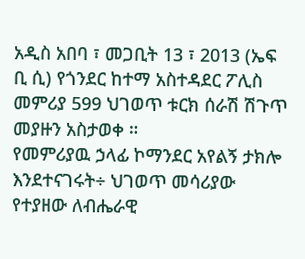አዲስ አበባ ፣ መጋቢት 13 ፣ 2013 (ኤፍ ቢ ሲ) የጎንደር ከተማ አስተዳደር ፖሊስ መምሪያ 599 ህገወጥ ቱርክ ሰራሽ ሽጉጥ መያዙን አስታወቀ ።
የመምሪያዉ ኃላፊ ኮማንደር አየልኝ ታክሎ እንደተናገሩት÷ ህገወጥ መሳሪያው የተያዘው ለብሔራዊ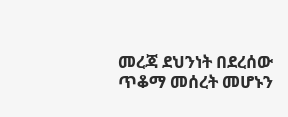መረጃ ደህንነት በደረሰው ጥቆማ መሰረት መሆኑን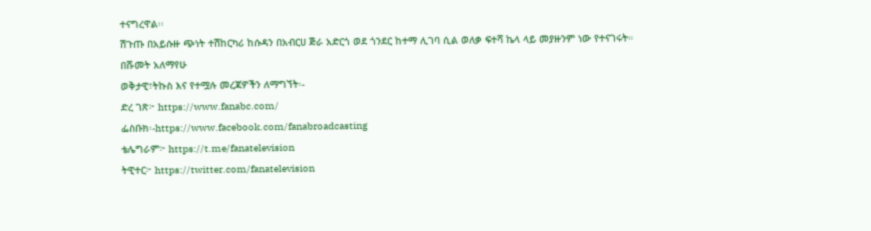ተናግረዋል፡፡
ሽጉጡ በአይሱዙ ጭነት ተሽከርካሪ ከሱዳን በአብርሀ ጅራ አድርጎ ወደ ጎንደር ከተማ ሊገባ ሲል ወለቃ ፍተሻ ኬላ ላይ መያዙንም ነው የተናገሩት።
በሹመት አለማየሁ
ወቅታዊ፣ትኩስ እና የተሟሉ መረጃዎችን ለማግኘት፡-
ድረ ገጽ፦ https://www.fanabc.com/
ፌስቡክ፡-https://www.facebook.com/fanabroadcasting
ቴሌግራም፦ https://t.me/fanatelevision
ትዊተር፦ https://twitter.com/fanatelevision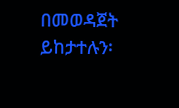በመወዳጀት ይከታተሉን፡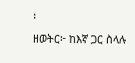፡
ዘወትር፦ ከእኛ ጋር ስላሉ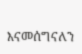እናመሰግናለን